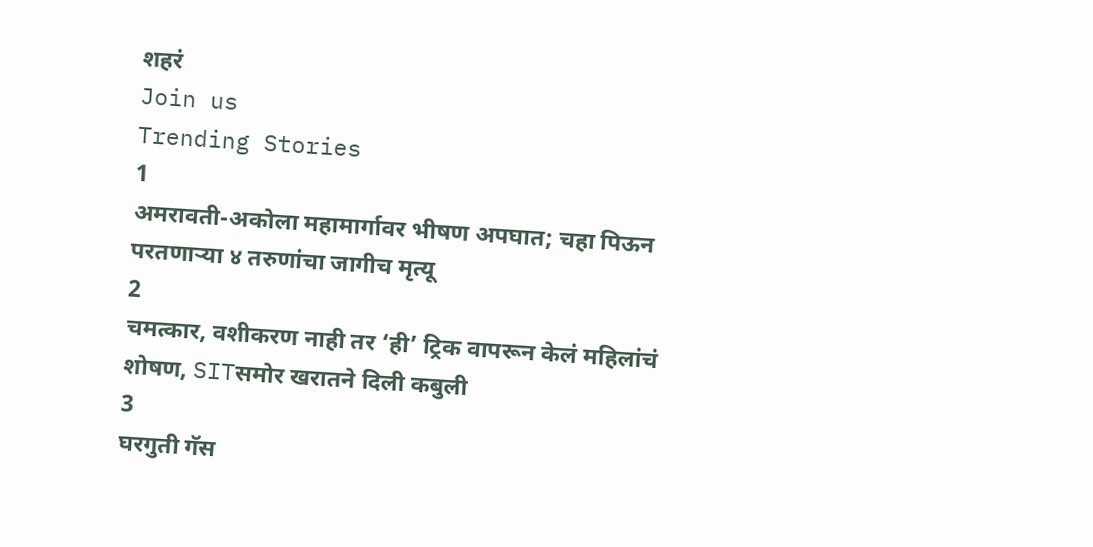शहरं
Join us
Trending Stories
1
अमरावती-अकोला महामार्गावर भीषण अपघात; चहा पिऊन परतणाऱ्या ४ तरुणांचा जागीच मृत्यू
2
चमत्कार, वशीकरण नाही तर ‘ही’ ट्रिक वापरून केलं महिलांचं शोषण, SITसमोर खरातने दिली कबुली
3
घरगुती गॅस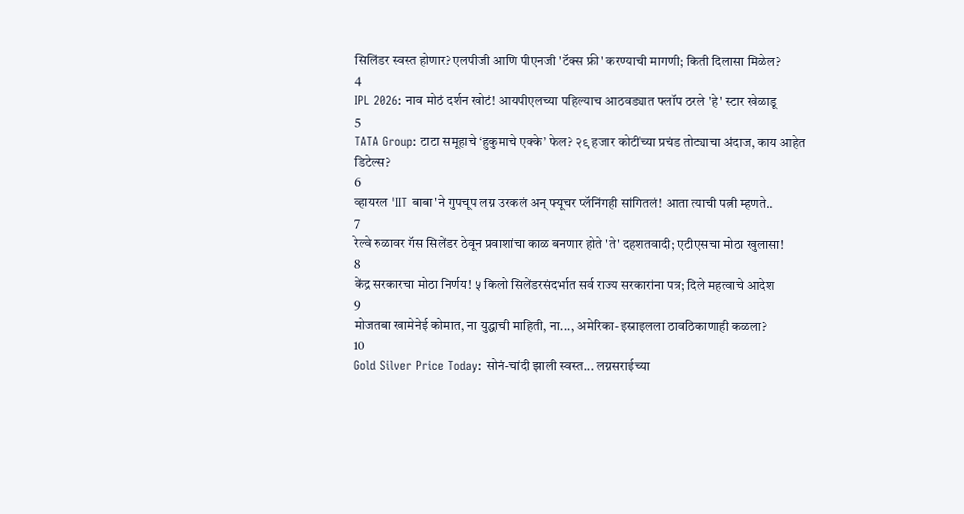सिलिंडर स्वस्त होणार? एलपीजी आणि पीएनजी 'टॅक्स फ्री' करण्याची मागणी; किती दिलासा मिळेल?
4
IPL 2026: नाव मोठं दर्शन खोटं! आयपीएलच्या पहिल्याच आठवड्यात फ्लॉप ठरले 'हे' स्टार खेळाडू
5
TATA Group: टाटा समूहाचे ‘हुकुमाचे एक्के’ फेल? २९ हजार कोटींच्या प्रचंड तोट्याचा अंदाज, काय आहेत डिटेल्स?
6
व्हायरल 'IIT बाबा'ने गुपचूप लग्न उरकलं अन् फ्यूचर प्लॅनिंगही सांगितलं! आता त्याची पत्नी म्हणते..
7
रेल्वे रुळावर गॅस सिलेंडर ठेवून प्रवाशांचा काळ बनणार होते 'ते' दहशतवादी; एटीएसचा मोठा खुलासा!
8
केंद्र सरकारचा मोठा निर्णय! ५ किलो सिलेंडरसंदर्भात सर्व राज्य सरकारांना पत्र; दिले महत्वाचे आदेश
9
मोजतबा खामेनेई कोमात, ना युद्धाची माहिती, ना..., अमेरिका-इस्राइलला ठावठिकाणाही कळला?
10
Gold Silver Price Today: सोनं-चांदी झाली स्वस्त... लग्नसराईच्या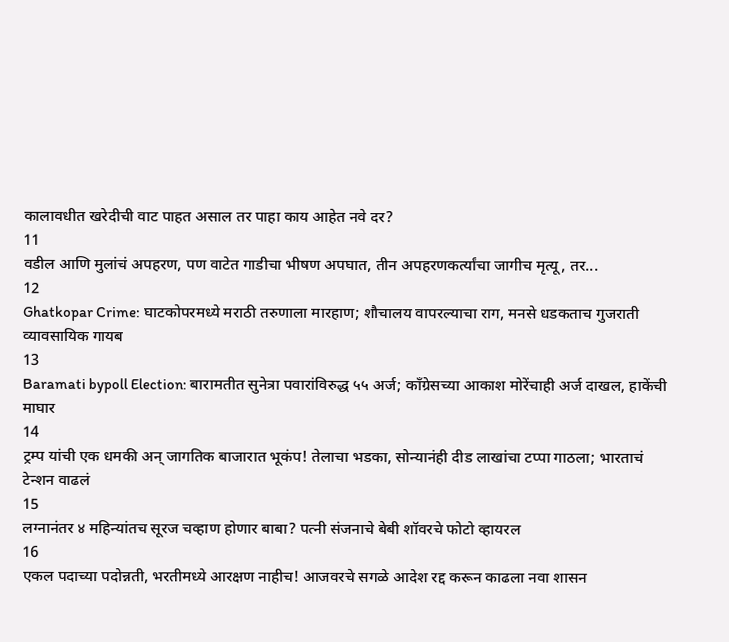कालावधीत खरेदीची वाट पाहत असाल तर पाहा काय आहेत नवे दर?
11
वडील आणि मुलांचं अपहरण, पण वाटेत गाडीचा भीषण अपघात, तीन अपहरणकर्त्यांचा जागीच मृत्यू, तर...
12
Ghatkopar Crime: घाटकोपरमध्ये मराठी तरुणाला मारहाण; शौचालय वापरल्याचा राग, मनसे धडकताच गुजराती व्यावसायिक गायब
13
Baramati bypoll Election: बारामतीत सुनेत्रा पवारांविरुद्ध ५५ अर्ज; काँग्रेसच्या आकाश मोरेंचाही अर्ज दाखल, हाकेंची माघार
14
ट्रम्प यांची एक धमकी अन् जागतिक बाजारात भूकंप! तेलाचा भडका, सोन्यानंही दीड लाखांचा टप्पा गाठला; भारताचं टेन्शन वाढलं
15
लग्नानंतर ४ महिन्यांतच सूरज चव्हाण होणार बाबा? पत्नी संजनाचे बेबी शॉवरचे फोटो व्हायरल
16
एकल पदाच्या पदोन्नती, भरतीमध्ये आरक्षण नाहीच! आजवरचे सगळे आदेश रद्द करून काढला नवा शासन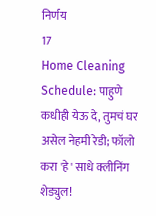निर्णय
17
Home Cleaning Schedule: पाहुणे कधीही येऊ दे, तुमचं घर असेल नेहमी रेडी; फॉलो करा 'हे' साधे क्लीनिंग शेड्युल!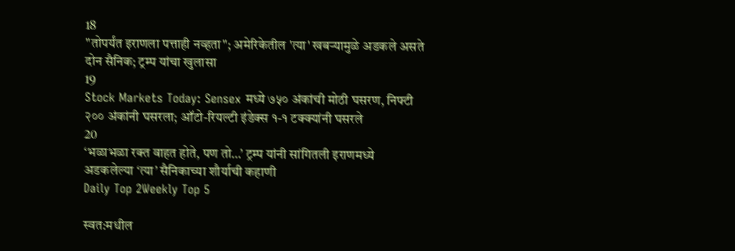18
"तोपर्यंत इराणला पत्ताही नव्हता"; अमेरिकेतील 'त्या' खबऱ्यामुळे अडकले असते दोन सैनिक; ट्रम्प यांचा खुलासा
19
Stock Markets Today: Sensex मध्ये ७५० अंकांची मोठी घसरण, निफ्टी २०० अंकांनी घसरला; ऑटो-रियल्टी इंडेक्स १-१ टक्क्यांनी घसरले
20
‘भळाभळा रक्त वाहत होते, पण तो…’ ट्रम्प यांनी सांगितली इराणमध्ये अडकलेल्या ‘त्या’ सैनिकाच्या शौर्याची कहाणी
Daily Top 2Weekly Top 5

स्वत:मधील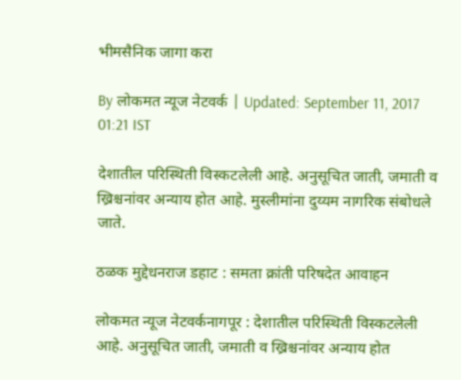भीमसैनिक जागा करा

By लोकमत न्यूज नेटवर्क | Updated: September 11, 2017 01:21 IST

देशातील परिस्थिती विस्कटलेली आहे. अनुसूचित जाती, जमाती व ख्रिश्चनांवर अन्याय होत आहे. मुस्लीमांना दुय्यम नागरिक संबोधले जाते.

ठळक मुद्देधनराज डहाट : समता क्रांती परिषदेत आवाहन

लोकमत न्यूज नेटवर्कनागपूर : देशातील परिस्थिती विस्कटलेली आहे. अनुसूचित जाती, जमाती व ख्रिश्चनांवर अन्याय होत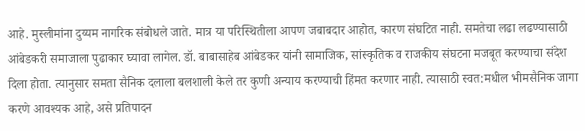आहे. मुस्लीमांना दुय्यम नागरिक संबोधले जाते. मात्र या परिस्थितीला आपण जबाबदार आहोत, कारण संघटित नाही. समतेचा लढा लढण्यासाठी आंबेडकरी समाजाला पुढाकार घ्यावा लागेल. डॉ. बाबासाहेब आंबेडकर यांनी सामाजिक, सांस्कृतिक व राजकीय संघटना मजबूत करण्याचा संदेश दिला होता. त्यानुसार समता सैनिक दलाला बलशाली केले तर कुणी अन्याय करण्याची हिंमत करणार नाही. त्यासाठी स्वत:मधील भीमसैनिक जागा करणे आवश्यक आहे, असे प्रतिपादन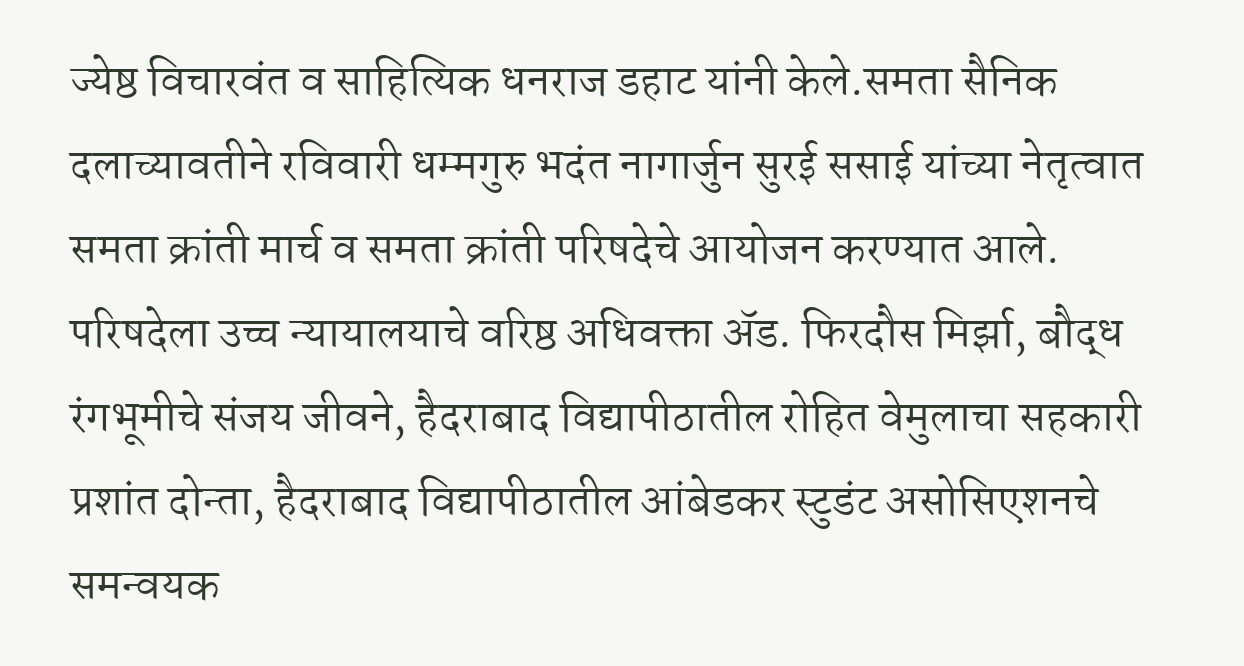ज्येष्ठ विचारवंत व साहित्यिक धनराज डहाट यांनी केले.समता सैनिक दलाच्यावतीने रविवारी धम्मगुरु भदंत नागार्जुन सुरई ससाई यांच्या नेतृत्वात समता क्रांती मार्च व समता क्रांती परिषदेचे आयोजन करण्यात आले. परिषदेला उच्च न्यायालयाचे वरिष्ठ अधिवक्ता अ‍ॅड. फिरदौस मिर्झा, बौद्ध रंगभूमीचे संजय जीवने, हैदराबाद विद्यापीठातील रोहित वेमुलाचा सहकारी प्रशांत दोन्ता, हैदराबाद विद्यापीठातील आंबेडकर स्टुडंट असोसिएशनचे समन्वयक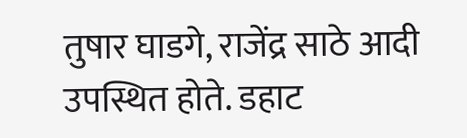तुषार घाडगे, राजेंद्र साठे आदी उपस्थित होते. डहाट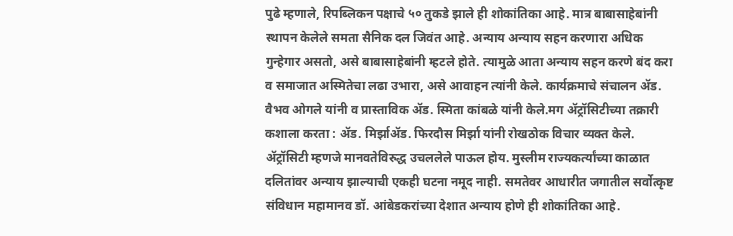पुढे म्हणाले, रिपब्लिकन पक्षाचे ५० तुकडे झाले ही शोकांतिका आहे. मात्र बाबासाहेबांनी स्थापन केलेले समता सैनिक दल जिवंत आहे. अन्याय अन्याय सहन करणारा अधिक गुन्हेगार असतो, असे बाबासाहेबांनी म्हटले होते. त्यामुळे आता अन्याय सहन करणे बंद करा व समाजात अस्मितेचा लढा उभारा, असे आवाहन त्यांनी केले. कार्यक्रमाचे संचालन अ‍ॅड. वैभव ओगले यांनी व प्रास्ताविक अ‍ॅड. स्मिता कांबळे यांनी केले.मग अ‍ॅट्रॉसिटीच्या तक्रारी कशाला करता : अ‍ॅड. मिर्झाअ‍ॅड. फिरदौस मिर्झा यांनी रोखठोक विचार व्यक्त केले. अ‍ॅट्रॉसिटी म्हणजे मानवतेविरुद्ध उचललेले पाऊल होय. मुस्लीम राज्यकर्त्यांच्या काळात दलितांवर अन्याय झाल्याची एकही घटना नमूद नाही. समतेवर आधारीत जगातील सर्वोत्कृष्ट संविधान महामानव डॉ. आंबेडकरांच्या देशात अन्याय होणे ही शोकांतिका आहे.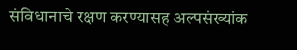संविधानाचे रक्षण करण्यासह अल्पसंख्यांक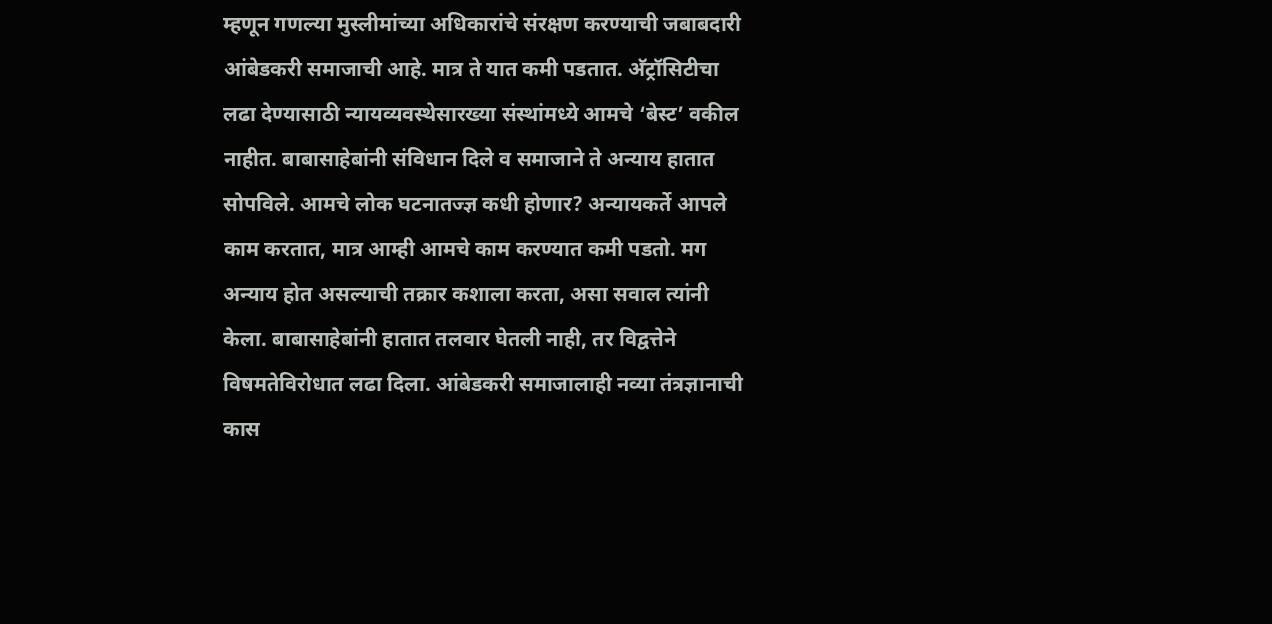म्हणून गणल्या मुस्लीमांच्या अधिकारांचे संरक्षण करण्याची जबाबदारी आंबेडकरी समाजाची आहे. मात्र ते यात कमी पडतात. अ‍ॅट्रॉसिटीचा लढा देण्यासाठी न्यायव्यवस्थेसारख्या संस्थांमध्ये आमचे ‘बेस्ट’ वकील नाहीत. बाबासाहेबांनी संविधान दिले व समाजाने ते अन्याय हातात सोपविले. आमचे लोक घटनातज्ज्ञ कधी होणार? अन्यायकर्ते आपले काम करतात, मात्र आम्ही आमचे काम करण्यात कमी पडतो. मग अन्याय होत असल्याची तक्रार कशाला करता, असा सवाल त्यांनी केला. बाबासाहेबांनी हातात तलवार घेतली नाही, तर विद्वत्तेने विषमतेविरोधात लढा दिला. आंबेडकरी समाजालाही नव्या तंत्रज्ञानाची कास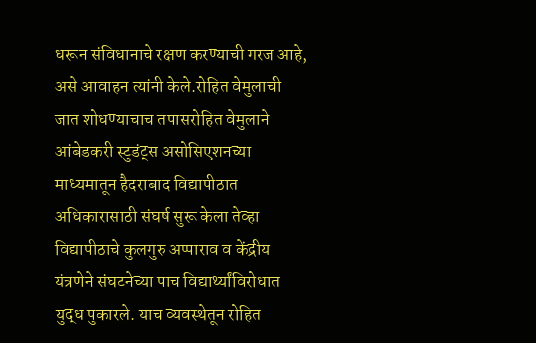धरून संविधानाचे रक्षण करण्याची गरज आहे, असे आवाहन त्यांनी केले.रोहित वेमुलाची जात शोधण्याचाच तपासरोहित वेमुलाने आंबेडकरी स्टुडंट्स असोसिएशनच्या माध्यमातून हैदराबाद विद्यापीठात अधिकारासाठी संघर्ष सुरू केला तेव्हा विद्यापीठाचे कुलगुरु अप्पाराव व केंद्रीय यंत्रणेने संघटनेच्या पाच विद्यार्थ्यांविरोधात युद्ध पुकारले. याच व्यवस्थेतून रोहित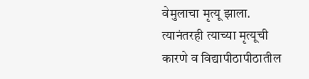वेमुलाचा मृत्यू झाला. त्यानंतरही त्याच्या मृत्यूची कारणे व विद्यापीठापीठातील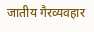जातीय गैरव्यवहार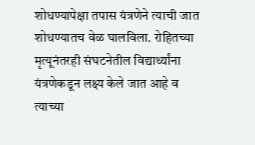शोधण्यापेक्षा तपास यंत्रणेने त्याची जात शोधण्यातच वेळ घालविला. रोहितच्या मृत्यूनंतरही संघटनेतील विद्यार्थ्यांना यंत्रणेकडून लक्ष्य केले जात आहे व त्याच्या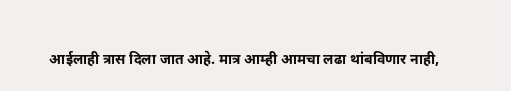आईलाही त्रास दिला जात आहे. मात्र आम्ही आमचा लढा थांबविणार नाही,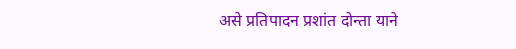असे प्रतिपादन प्रशांत दोन्ता याने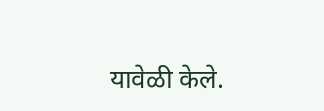यावेळी केले.